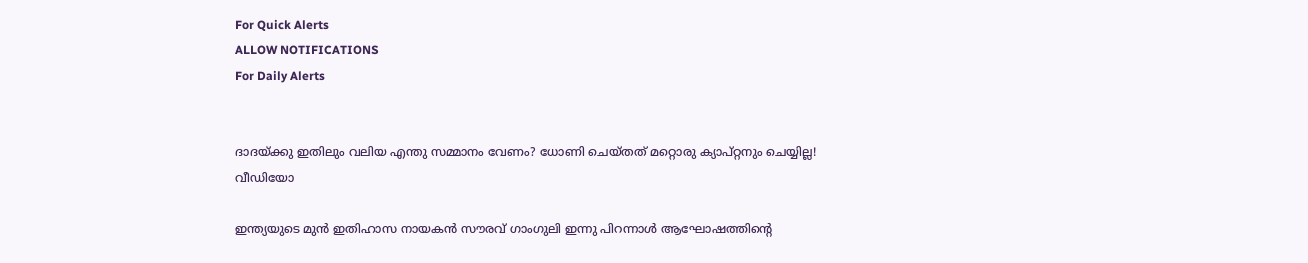For Quick Alerts
ALLOW NOTIFICATIONS
For Daily Alerts


ദാദയ്ക്കു ഇതിലും വലിയ എന്തു സമ്മാനം വേണം? ധോണി ചെയ്തത് മറ്റൊരു ക്യാപ്റ്റനും ചെയ്യില്ല! വീഡിയോ

ഇന്ത്യയുടെ മുന്‍ ഇതിഹാസ നായകന്‍ സൗരവ് ഗാംഗുലി ഇന്നു പിറന്നാള്‍ ആഘോഷത്തിന്റെ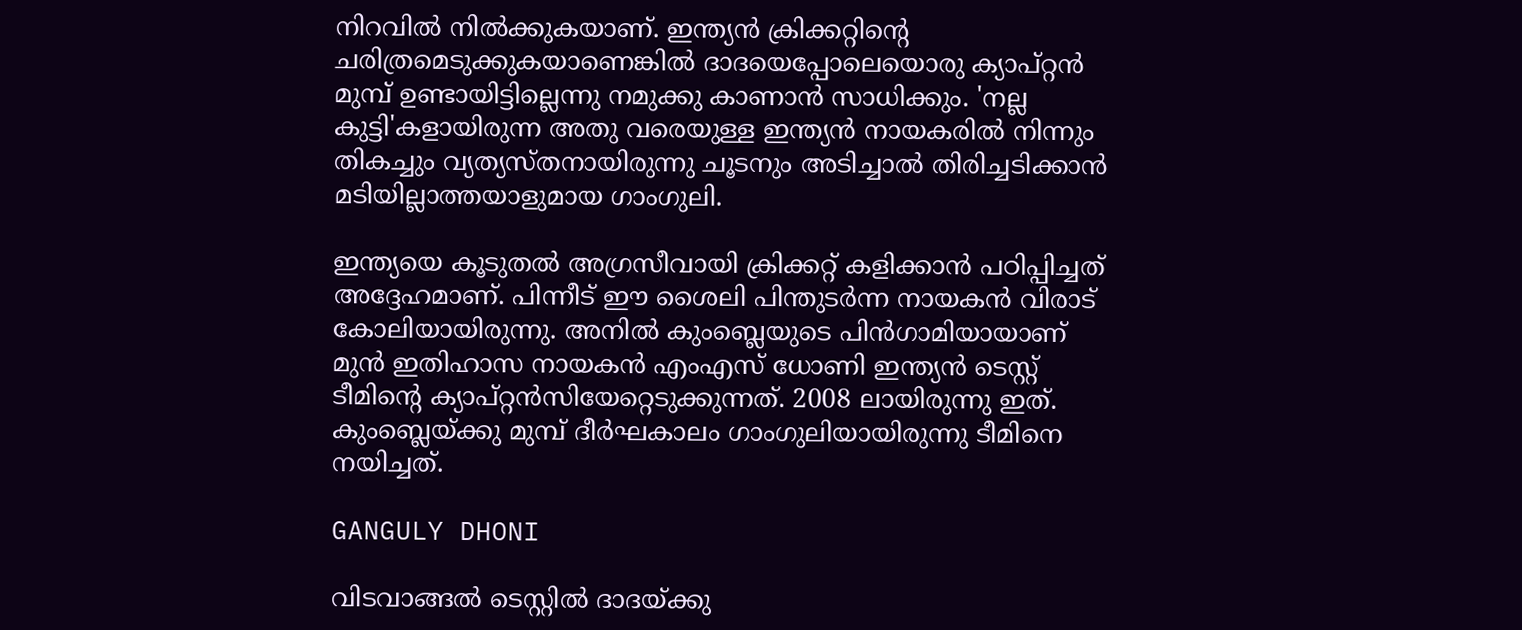നിറവില്‍ നില്‍ക്കുകയാണ്. ഇന്ത്യന്‍ ക്രിക്കറ്റിന്റെ ചരിത്രമെടുക്കുകയാണെങ്കില്‍ ദാദയെപ്പോലെയൊരു ക്യാപ്റ്റന്‍ മുമ്പ് ഉണ്ടായിട്ടില്ലെന്നു നമുക്കു കാണാന്‍ സാധിക്കും. 'നല്ല കുട്ടി'കളായിരുന്ന അതു വരെയുള്ള ഇന്ത്യന്‍ നായകരില്‍ നിന്നും തികച്ചും വ്യത്യസ്തനായിരുന്നു ചൂടനും അടിച്ചാല്‍ തിരിച്ചടിക്കാന്‍ മടിയില്ലാത്തയാളുമായ ഗാംഗുലി.

ഇന്ത്യയെ കൂടുതല്‍ അഗ്രസീവായി ക്രിക്കറ്റ് കളിക്കാന്‍ പഠിപ്പിച്ചത് അദ്ദേഹമാണ്. പിന്നീട് ഈ ശൈലി പിന്തുടര്‍ന്ന നായകന്‍ വിരാട് കോലിയായിരുന്നു. അനില്‍ കുംബ്ലെയുടെ പിന്‍ഗാമിയായാണ് മുന്‍ ഇതിഹാസ നായകന്‍ എംഎസ് ധോണി ഇന്ത്യന്‍ ടെസ്റ്റ് ടീമിന്റെ ക്യാപ്റ്റന്‍സിയേറ്റെടുക്കുന്നത്. 2008 ലായിരുന്നു ഇത്. കുംബ്ലെയ്ക്കു മുമ്പ് ദീര്‍ഘകാലം ഗാംഗുലിയായിരുന്നു ടീമിനെ നയിച്ചത്.

GANGULY DHONI

വിടവാങ്ങല്‍ ടെസ്റ്റില്‍ ദാദയ്ക്കു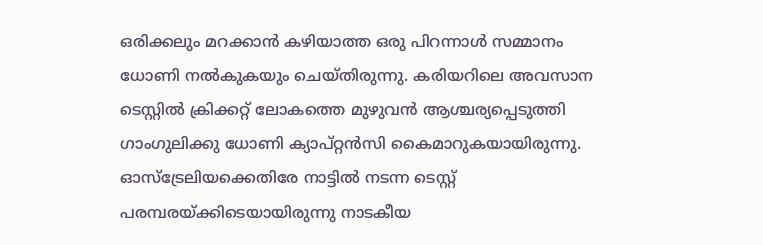ഒരിക്കലും മറക്കാന്‍ കഴിയാത്ത ഒരു പിറന്നാള്‍ സമ്മാനം ധോണി നല്‍കുകയും ചെയ്തിരുന്നു. കരിയറിലെ അവസാന ടെസ്റ്റില്‍ ക്രിക്കറ്റ് ലോകത്തെ മുഴുവന്‍ ആശ്ചര്യപ്പെടുത്തി ഗാംഗുലിക്കു ധോണി ക്യാപ്റ്റന്‍സി കൈമാറുകയായിരുന്നു. ഓസ്‌ട്രേലിയക്കെതിരേ നാട്ടില്‍ നടന്ന ടെസ്റ്റ് പരമ്പരയ്ക്കിടെയായിരുന്നു നാടകീയ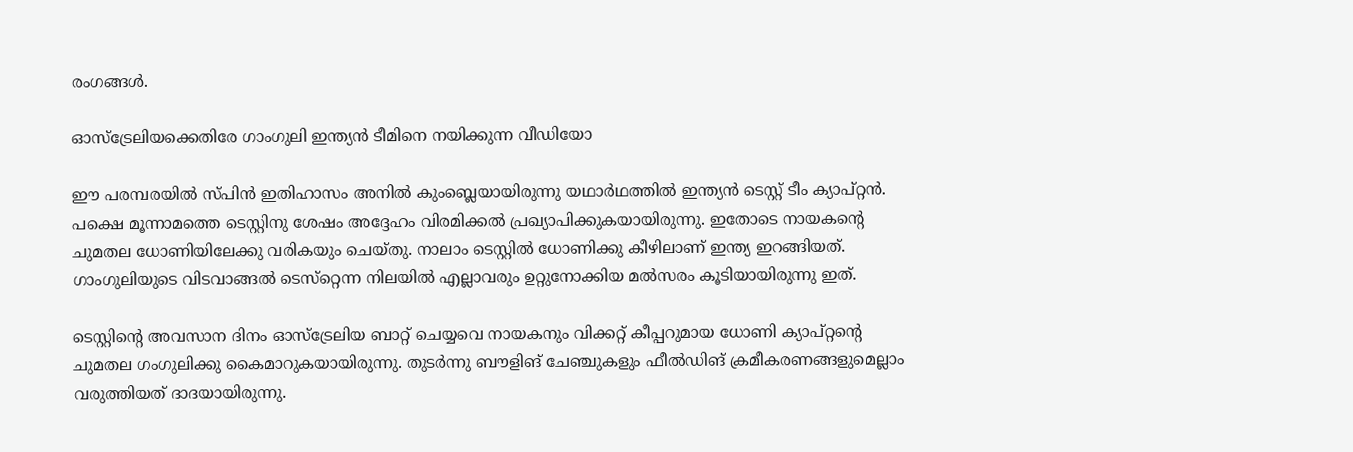രംഗങ്ങള്‍.

ഓസ്‌ട്രേലിയക്കെതിരേ ഗാംഗുലി ഇന്ത്യന്‍ ടീമിനെ നയിക്കുന്ന വീഡിയോ

ഈ പരമ്പരയില്‍ സ്പിന്‍ ഇതിഹാസം അനില്‍ കുംബ്ലെയായിരുന്നു യഥാര്‍ഥത്തില്‍ ഇന്ത്യന്‍ ടെസ്റ്റ് ടീം ക്യാപ്റ്റന്‍. പക്ഷെ മൂന്നാമത്തെ ടെസ്റ്റിനു ശേഷം അദ്ദേഹം വിരമിക്കല്‍ പ്രഖ്യാപിക്കുകയായിരുന്നു. ഇതോടെ നായകന്റെ ചുമതല ധോണിയിലേക്കു വരികയും ചെയ്തു. നാലാം ടെസ്റ്റില്‍ ധോണിക്കു കീഴിലാണ് ഇന്ത്യ ഇറങ്ങിയത്. ഗാംഗുലിയുടെ വിടവാങ്ങല്‍ ടെസ്‌റ്റെന്ന നിലയില്‍ എല്ലാവരും ഉറ്റുനോക്കിയ മല്‍സരം കൂടിയായിരുന്നു ഇത്.

ടെസ്റ്റിന്റെ അവസാന ദിനം ഓസ്‌ട്രേലിയ ബാറ്റ് ചെയ്യവെ നായകനും വിക്കറ്റ് കീപ്പറുമായ ധോണി ക്യാപ്റ്റന്റെ ചുമതല ഗംഗുലിക്കു കൈമാറുകയായിരുന്നു. തുടര്‍ന്നു ബൗളിങ് ചേഞ്ചുകളും ഫീല്‍ഡിങ് ക്രമീകരണങ്ങളുമെല്ലാം വരുത്തിയത് ദാദയായിരുന്നു.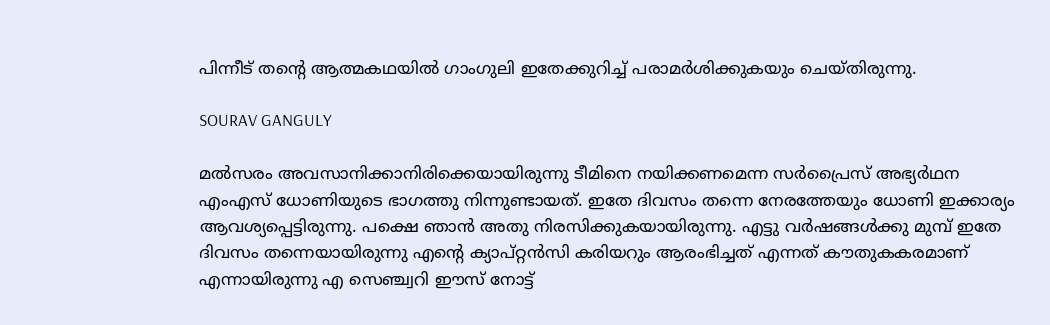പിന്നീട് തന്റെ ആത്മകഥയില്‍ ഗാംഗുലി ഇതേക്കുറിച്ച് പരാമര്‍ശിക്കുകയും ചെയ്തിരുന്നു.

SOURAV GANGULY

മല്‍സരം അവസാനിക്കാനിരിക്കെയായിരുന്നു ടീമിനെ നയിക്കണമെന്ന സര്‍പ്രൈസ് അഭ്യര്‍ഥന എംഎസ് ധോണിയുടെ ഭാഗത്തു നിന്നുണ്ടായത്. ഇതേ ദിവസം തന്നെ നേരത്തേയും ധോണി ഇക്കാര്യം ആവശ്യപ്പെട്ടിരുന്നു. പക്ഷെ ഞാന്‍ അതു നിരസിക്കുകയായിരുന്നു. എട്ടു വര്‍ഷങ്ങള്‍ക്കു മുമ്പ് ഇതേ ദിവസം തന്നെയായിരുന്നു എന്റെ ക്യാപ്റ്റന്‍സി കരിയറും ആരംഭിച്ചത് എന്നത് കൗതുകകരമാണ് എന്നായിരുന്നു എ സെഞ്ച്വറി ഈസ് നോട്ട്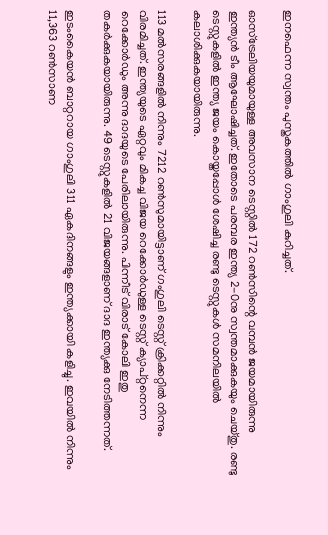ഇനഫെന്ന സ്വന്തം പുസ്തകത്തില്‍ ഗാംഗുലി കുറിച്ചത്.

ഓസ്‌ട്രേലിയയുമായുള്ള അവസാന ടെസ്റ്റില്‍ 172 റണ്‍സിന്റെ വമ്പന്‍ ജയമായിരുന്നു ഇന്ത്യന്‍ ടീം ആഘോഷിച്ചത്. ഇതോടെ പരമ്പര ഇന്ത്യ 2-0നു സ്വന്തമാക്കുകയും ചെയ്തു. രണ്ടു ടെസ്റ്റുകളില്‍ ഇന്ത്യ ജയം കൊയ്തപ്പോള്‍ ശേഷിച്ച രണ്ടു ടെസ്റ്റുകള്‍ സമനിലയില്‍ കലാശിക്കുകയായിരുന്നു.

113 മല്‍സരങ്ങളില്‍ നിന്നും 7212 റണ്‍സുമായിട്ടാണ് ഗംഗുലി ടെസ്റ്റ് ക്രിക്കറ്റില്‍ നിന്നും വിരമിച്ചത്. ഇന്ത്യയുടെ ഏറ്റവും മികച്ച വിജയ റെക്കോര്‍ഡുള്ള ടെസ്റ്റ് ക്യാപ്റ്റനെന്ന റെക്കോര്‍ഡും അന്നു ദാദയുടെ പേരിലായിരുന്നു. പിന്നീട് വിരാട് കോലി ഇതു തകര്‍ക്കുകയായിരുന്നു. 49 ടെസ്റ്റുകളില്‍ 21 വിജയങ്ങളാണ് ദാദ ഇന്ത്യക്കു നേടിത്തന്നത്.

ഇടംകൈയന്‍ ബാറ്ററായ ഗാംഗുലി 311 ഏകദിനങ്ങളും ഇന്ത്യക്കായി കളിച്ചു. ഇവയില്‍ നിന്നും 11,363 റണ്‍സാണ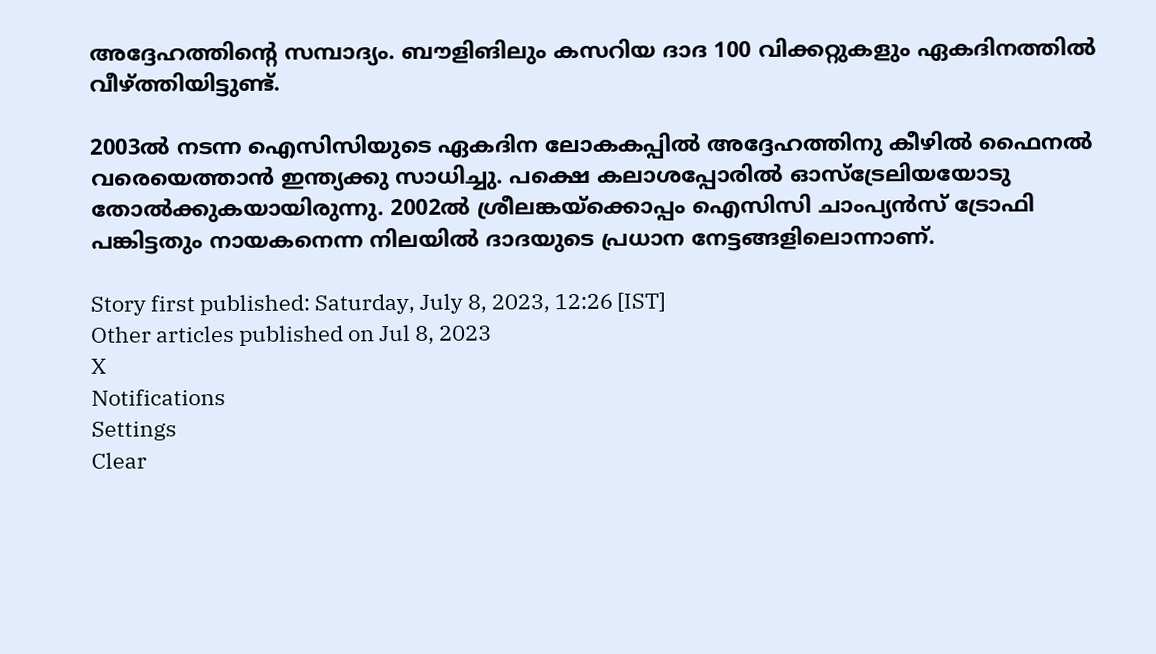അദ്ദേഹത്തിന്റെ സമ്പാദ്യം. ബൗളിങിലും കസറിയ ദാദ 100 വിക്കറ്റുകളും ഏകദിനത്തില്‍ വീഴ്ത്തിയിട്ടുണ്ട്.

2003ല്‍ നടന്ന ഐസിസിയുടെ ഏകദിന ലോകകപ്പില്‍ അദ്ദേഹത്തിനു കീഴില്‍ ഫൈനല്‍ വരെയെത്താന്‍ ഇന്ത്യക്കു സാധിച്ചു. പക്ഷെ കലാശപ്പോരില്‍ ഓസ്‌ട്രേലിയയോടു തോല്‍ക്കുകയായിരുന്നു. 2002ല്‍ ശ്രീലങ്കയ്‌ക്കൊപ്പം ഐസിസി ചാംപ്യന്‍സ് ട്രോഫി പങ്കിട്ടതും നായകനെന്ന നിലയില്‍ ദാദയുടെ പ്രധാന നേട്ടങ്ങളിലൊന്നാണ്.

Story first published: Saturday, July 8, 2023, 12:26 [IST]
Other articles published on Jul 8, 2023
X
Notifications
Settings
Clear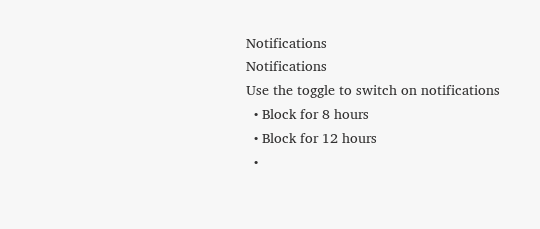Notifications
Notifications
Use the toggle to switch on notifications
  • Block for 8 hours
  • Block for 12 hours
  •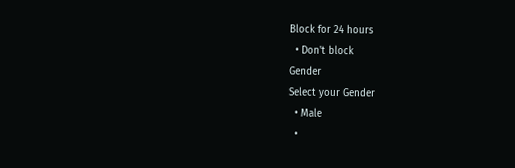Block for 24 hours
  • Don't block
Gender
Select your Gender
  • Male
  •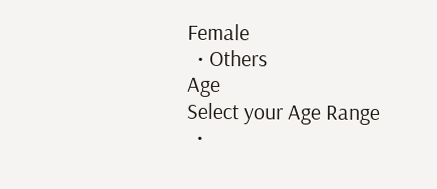Female
  • Others
Age
Select your Age Range
  •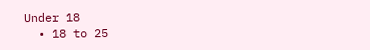Under 18
  • 18 to 25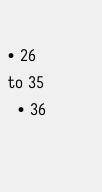• 26 to 35
  • 36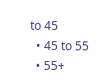to 45
  • 45 to 55
  • 55+